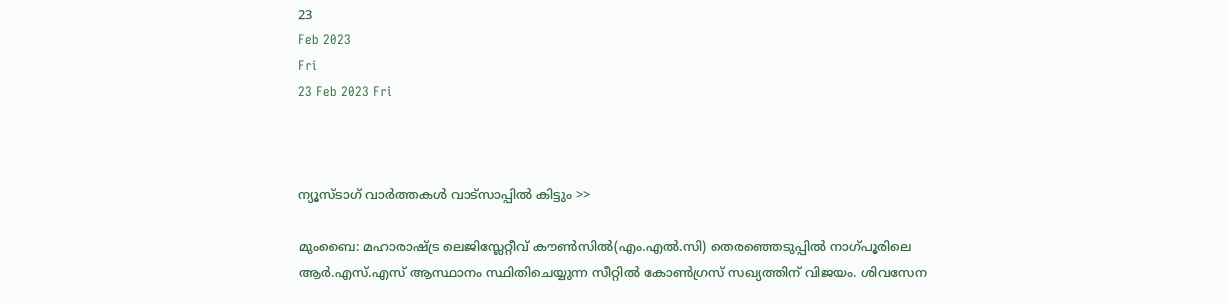23
Feb 2023
Fri
23 Feb 2023 Fri



ന്യൂസ്ടാഗ് വാര്‍ത്തകള്‍ വാട്‌സാപ്പില്‍ കിട്ടും >>

മുംബൈ: മഹാരാഷ്ട്ര ലെജിസ്ലേറ്റീവ് കൗൺസിൽ(എം.എൽ.സി) തെരഞ്ഞെടുപ്പിൽ നാഗ്പൂരിലെ ആർ.എസ്.എസ് ആസ്ഥാനം സ്ഥിതിചെയ്യുന്ന സീറ്റിൽ കോൺഗ്രസ് സഖ്യത്തിന് വിജയം. ശിവസേന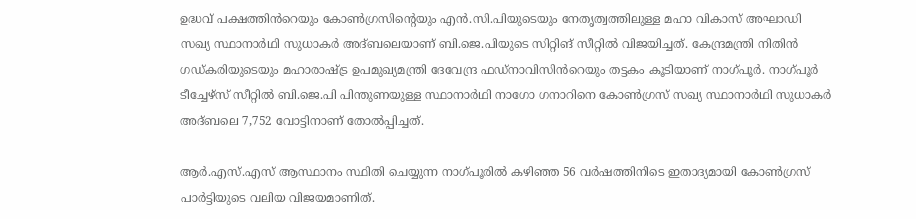ഉദ്ധവ് പക്ഷത്തിൻറെയും കോൺഗ്രസിന്റെയും എൻ.സി.പിയുടെയും നേതൃത്വത്തിലുള്ള മഹാ വികാസ് അഘാഡി സഖ്യ സ്ഥാനാർഥി സുധാകർ അദ്ബലെയാണ് ബി.ജെ.പിയുടെ സിറ്റിങ് സീറ്റിൽ വിജയിച്ചത്. കേന്ദ്രമന്ത്രി നിതിൻ ഗഡ്കരിയുടെയും മഹാരാഷ്ട്ര ഉപമുഖ്യമന്ത്രി ദേവേന്ദ്ര ഫഡ്നാവിസിൻറെയും തട്ടകം കൂടിയാണ് നാഗ്പൂർ. നാഗ്പൂർ ടീച്ചേഴ്‌സ് സീറ്റിൽ ബി.ജെ.പി പിന്തുണയുള്ള സ്ഥാനാർഥി നാഗോ ഗനാറിനെ കോൺഗ്രസ് സഖ്യ സ്ഥാനാർഥി സുധാകർ അദ്ബലെ 7,752 വോട്ടിനാണ് തോൽപ്പിച്ചത്.

ആർ.എസ്.എസ് ആസ്ഥാനം സ്ഥിതി ചെയ്യുന്ന നാഗ്പൂരിൽ കഴിഞ്ഞ 56 വർഷത്തിനിടെ ഇതാദ്യമായി കോൺഗ്രസ് പാർട്ടിയുടെ വലിയ വിജയമാണിത്.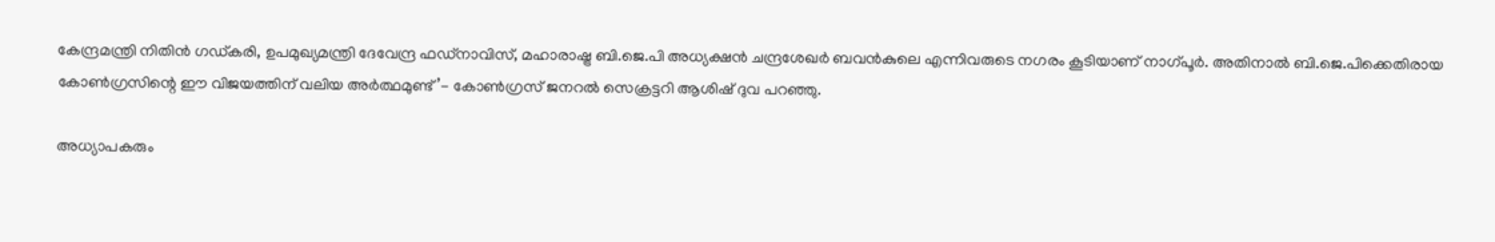കേന്ദ്രമന്ത്രി നിതിൻ ഗഡ്കരി, ഉപമുഖ്യമന്ത്രി ദേവേന്ദ്ര ഫഡ്നാവിസ്, മഹാരാഷ്ട്ര ബി.ജെ.പി അധ്യക്ഷൻ ചന്ദ്രശേഖർ ബവൻകുലെ എന്നിവരുടെ നഗരം കൂടിയാണ് നാഗ്പൂർ. അതിനാൽ ബി.ജെ.പിക്കെതിരായ കോൺഗ്രസിന്റെ ഈ വിജയത്തിന് വലിയ അർത്ഥമുണ്ട്’- കോൺഗ്രസ് ജനറൽ സെക്രട്ടറി ആശിഷ് ദുവ പറഞ്ഞു.

അധ്യാപകരും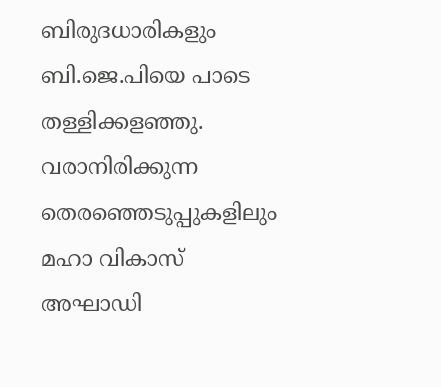ബിരുദധാരികളും ബി.ജെ.പിയെ പാടെ തള്ളിക്കളഞ്ഞു. വരാനിരിക്കുന്ന തെരഞ്ഞെടുപ്പുകളിലും മഹാ വികാസ് അഘാഡി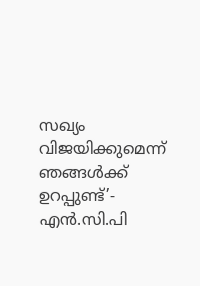സഖ്യം വിജയിക്കുമെന്ന് ഞങ്ങൾക്ക് ഉറപ്പുണ്ട്’- എൻ.സി.പി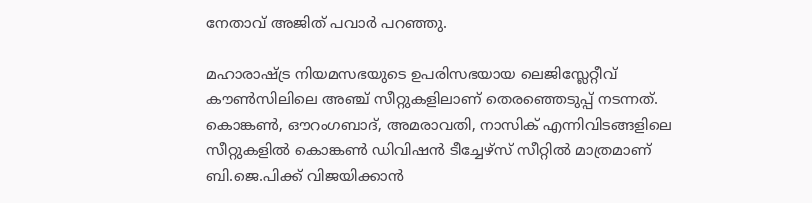നേതാവ് അജിത് പവാർ പറഞ്ഞു.

മഹാരാഷ്ട്ര നിയമസഭയുടെ ഉപരിസഭയായ ലെജിസ്ലേറ്റീവ് കൗൺസിലിലെ അഞ്ച് സീറ്റുകളിലാണ് തെരഞ്ഞെടുപ്പ് നടന്നത്. കൊങ്കൺ, ഔറംഗബാദ്, അമരാവതി, നാസിക് എന്നിവിടങ്ങളിലെ സീറ്റുകളിൽ കൊങ്കൺ ഡിവിഷൻ ടീച്ചേഴ്സ് സീറ്റിൽ മാത്രമാണ് ബി.ജെ.പിക്ക് വിജയിക്കാൻ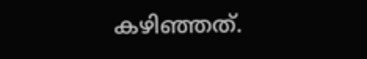കഴിഞ്ഞത്.